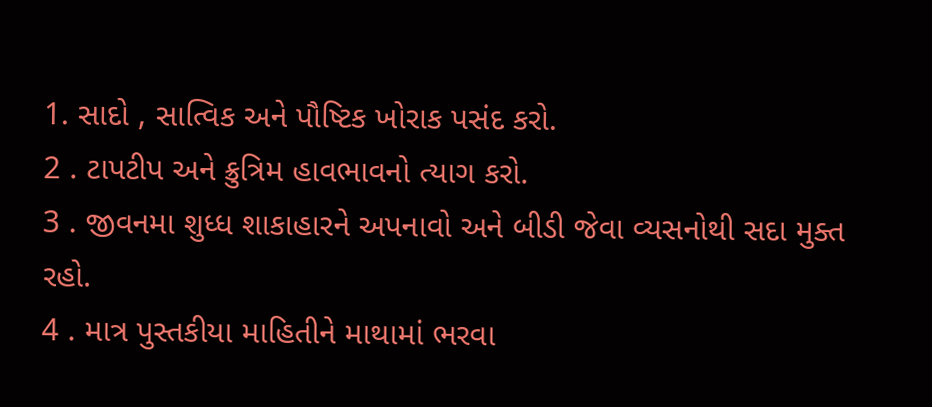1. સાદો , સાત્વિક અને પૌષ્ટિક ખોરાક પસંદ કરો.
2 . ટાપટીપ અને ક્રુત્રિમ હાવભાવનો ત્યાગ કરો.
3 . જીવનમા શુધ્ધ શાકાહારને અપનાવો અને બીડી જેવા વ્યસનોથી સદા મુક્ત રહો.
4 . માત્ર પુસ્તકીયા માહિતીને માથામાં ભરવા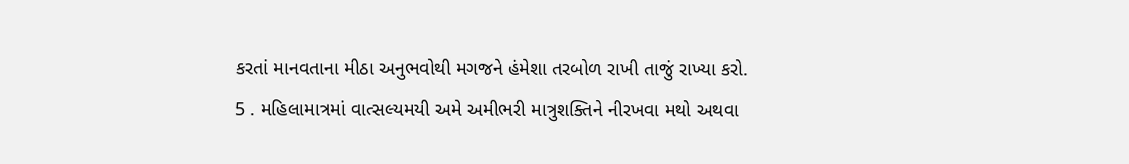કરતાં માનવતાના મીઠા અનુભવોથી મગજને હંમેશા તરબોળ રાખી તાજું રાખ્યા કરો.
5 . મહિલામાત્રમાં વાત્સલ્યમયી અમે અમીભરી માત્રુશક્તિને નીરખવા મથો અથવા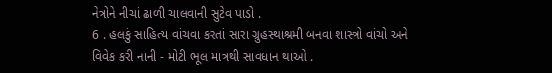નેત્રોને નીચાં ઢાળી ચાલવાની સુટેવ પાડો .
6 . હલકું સાહિત્ય વાંચવા કરતાં સારા ગ્રુહસ્થાશ્રમી બનવા શાસ્ત્રો વાંચો અને વિવેક કરી નાની - મોટી ભૂલ માત્રથી સાવધાન થાઓ .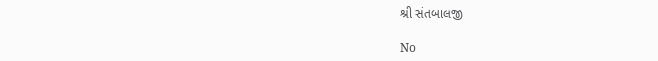શ્રી સંતબાલજી

No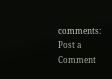comments:
Post a Comment